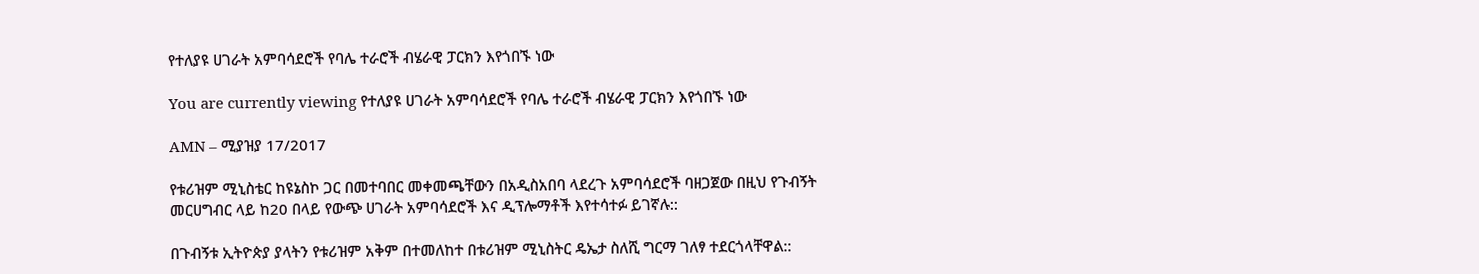የተለያዩ ሀገራት አምባሳደሮች የባሌ ተራሮች ብሄራዊ ፓርክን እየጎበኙ ነው

You are currently viewing የተለያዩ ሀገራት አምባሳደሮች የባሌ ተራሮች ብሄራዊ ፓርክን እየጎበኙ ነው

AMN – ሚያዝያ 17/2017

የቱሪዝም ሚኒስቴር ከዩኔስኮ ጋር በመተባበር መቀመጫቸውን በአዲስአበባ ላደረጉ አምባሳደሮች ባዘጋጀው በዚህ የጉብኝት መርሀግብር ላይ ከ20 በላይ የውጭ ሀገራት አምባሳደሮች እና ዲፕሎማቶች እየተሳተፉ ይገኛሉ::

በጉብኝቱ ኢትዮጵያ ያላትን የቱሪዝም አቅም በተመለከተ በቱሪዝም ሚኒስትር ዴኤታ ስለሺ ግርማ ገለፃ ተደርጎላቸዋል::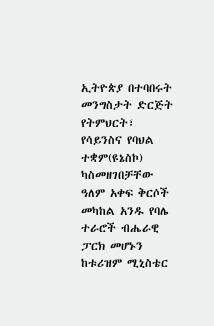ኢትዮጵያ በተባበሩት መንግስታት ድርጅት የትምህርት፣ የሳይንስና የባህል ተቋም(ዩኔስኮ) ካስመዘገበቻቸው ዓለም አቀፍ ቅርሶች መካከል አንዱ የባሌ ተራሮች ብሔራዊ ፓርክ መሆኑን ከቱሪዝም ሚኒስቴር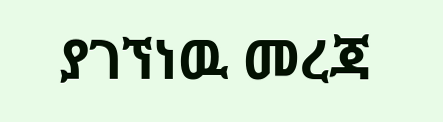ያገኘነዉ መረጃ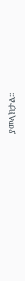ያመላክታል፡፡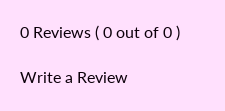0 Reviews ( 0 out of 0 )

Write a Review